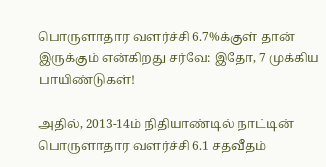பொருளாதார வளர்ச்சி 6.7%க்குள் தான் இருக்கும் என்கிறது சர்வே: இதோ, 7 முக்கிய பாயிண்டுகள்!

அதில், 2013-14ம் நிதியாண்டில் நாட்டின் பொருளாதார வளர்ச்சி 6.1 சதவீதம்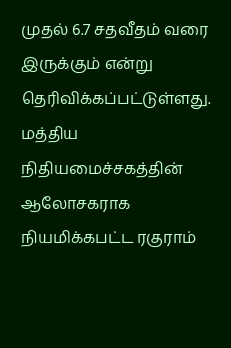முதல் 6.7 சதவீதம் வரை இருக்கும் என்று தெரிவிக்கப்பட்டுள்ளது.
மத்திய நிதியமைச்சகத்தின் ஆலோசகராக நியமிக்கபட்ட ரகுராம்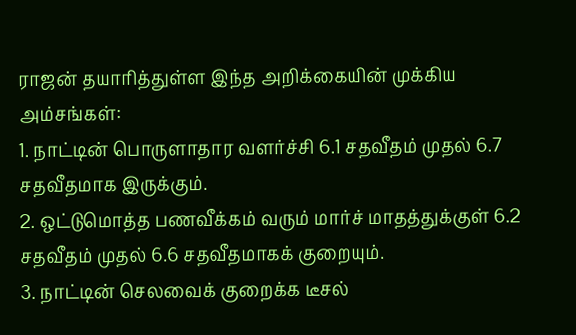ராஜன் தயாரித்துள்ள இந்த அறிக்கையின் முக்கிய அம்சங்கள்:
1. நாட்டின் பொருளாதார வளர்ச்சி 6.1 சதவீதம் முதல் 6.7 சதவீதமாக இருக்கும்.
2. ஒட்டுமொத்த பணவீக்கம் வரும் மார்ச் மாதத்துக்குள் 6.2 சதவீதம் முதல் 6.6 சதவீதமாகக் குறையும்.
3. நாட்டின் செலவைக் குறைக்க டீசல்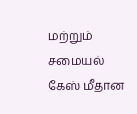மற்றும் சமையல் கேஸ் மீதான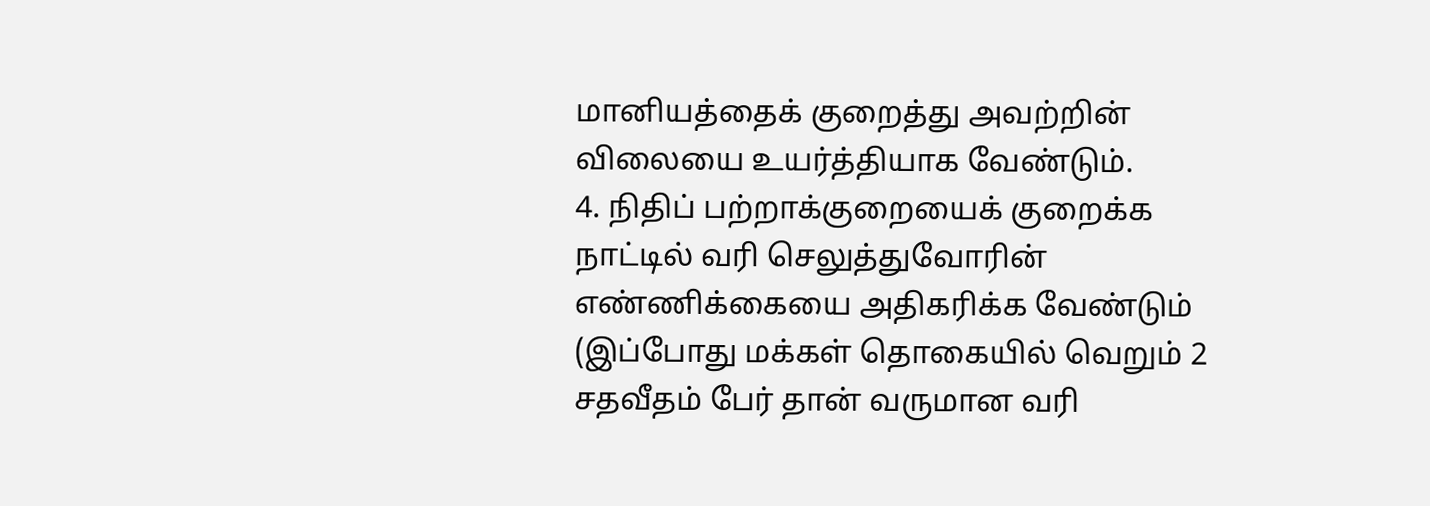மானியத்தைக் குறைத்து அவற்றின் விலையை உயர்த்தியாக வேண்டும்.
4. நிதிப் பற்றாக்குறையைக் குறைக்க நாட்டில் வரி செலுத்துவோரின் எண்ணிக்கையை அதிகரிக்க வேண்டும் (இப்போது மக்கள் தொகையில் வெறும் 2 சதவீதம் பேர் தான் வருமான வரி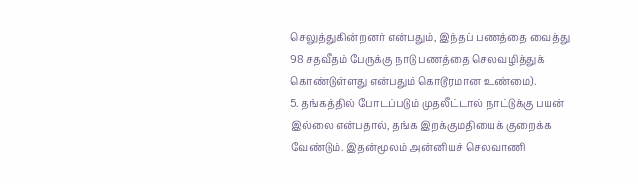செலுத்துகின்றனர் என்பதும், இந்தப் பணத்தை வைத்து 98 சதவீதம் பேருக்கு நாடு பணத்தை செலவழித்துக் கொண்டுள்ளது என்பதும் கொடூரமான உண்மை).
5. தங்கத்தில் போடப்படும் முதலீட்டால் நாட்டுக்கு பயன் இல்லை என்பதால், தங்க இறக்குமதியைக் குறைக்க வேண்டும். இதன்மூலம் அன்னியச் செலவாணி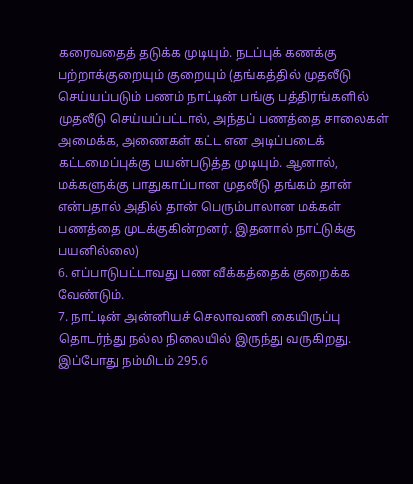கரைவதைத் தடுக்க முடியும். நடப்புக் கணக்கு பற்றாக்குறையும் குறையும் (தங்கத்தில் முதலீடு செய்யப்படும் பணம் நாட்டின் பங்கு பத்திரங்களில் முதலீடு செய்யப்பட்டால், அந்தப் பணத்தை சாலைகள் அமைக்க, அணைகள் கட்ட என அடிப்படைக் கட்டமைப்புக்கு பயன்படுத்த முடியும். ஆனால், மக்களுக்கு பாதுகாப்பான முதலீடு தங்கம் தான் என்பதால் அதில் தான் பெரும்பாலான மக்கள் பணத்தை முடக்குகின்றனர். இதனால் நாட்டுக்கு பயனில்லை)
6. எப்பாடுபட்டாவது பண வீக்கத்தைக் குறைக்க வேண்டும்.
7. நாட்டின் அன்னியச் செலாவணி கையிருப்பு தொடர்ந்து நல்ல நிலையில் இருந்து வருகிறது. இப்போது நம்மிடம் 295.6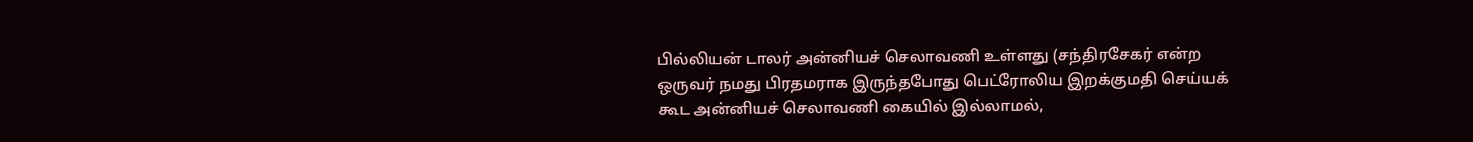பில்லியன் டாலர் அன்னியச் செலாவணி உள்ளது (சந்திரசேகர் என்ற ஒருவர் நமது பிரதமராக இருந்தபோது பெட்ரோலிய இறக்குமதி செய்யக் கூட அன்னியச் செலாவணி கையில் இல்லாமல்,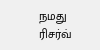நமது ரிசர்வ்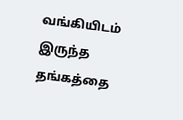வங்கியிடம் இருந்த தங்கத்தை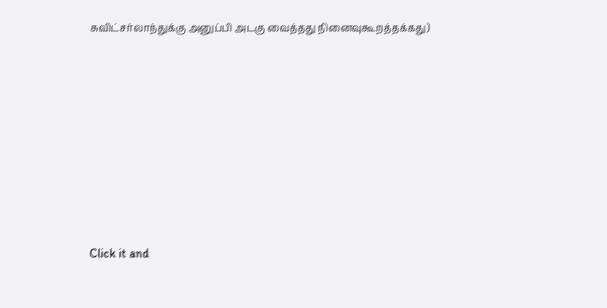சுவிட்சர்லாந்துக்கு அனுப்பி அடகு வைத்தது நினைவுகூறத்தக்கது)












Click it and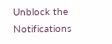Unblock the Notifications